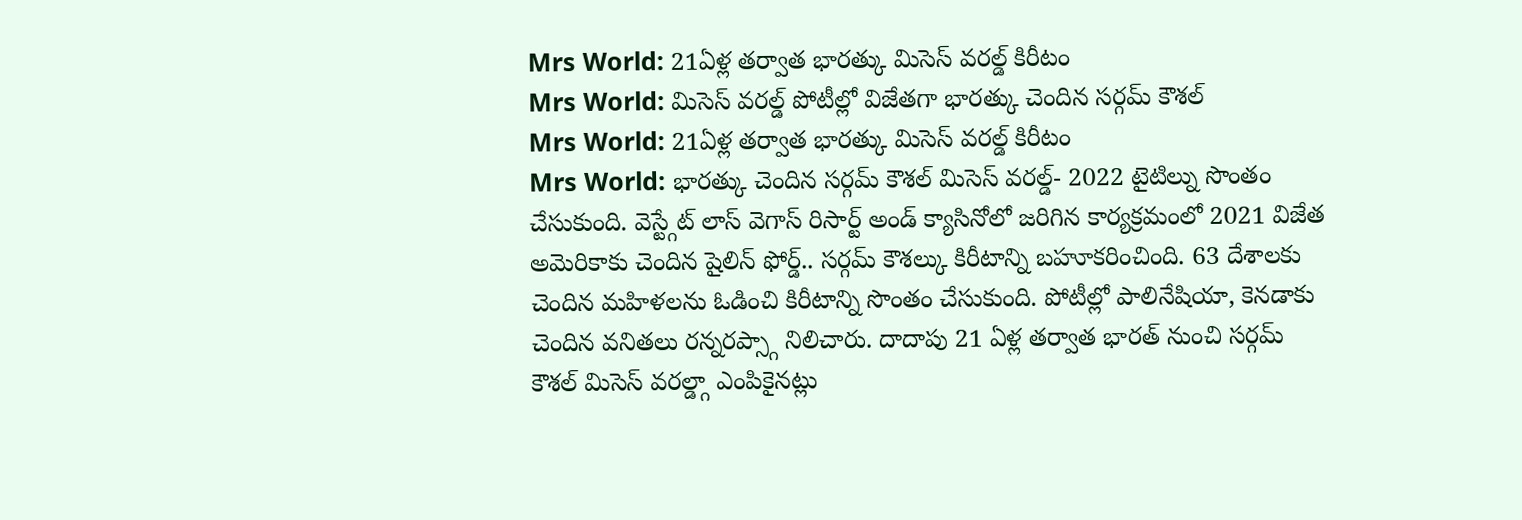Mrs World: 21ఏళ్ల తర్వాత భారత్కు మిసెస్ వరల్డ్ కిరీటం
Mrs World: మిసెస్ వరల్డ్ పోటీల్లో విజేతగా భారత్కు చెందిన సర్గమ్ కౌశల్
Mrs World: 21ఏళ్ల తర్వాత భారత్కు మిసెస్ వరల్డ్ కిరీటం
Mrs World: భారత్కు చెందిన సర్గమ్ కౌశల్ మిసెస్ వరల్డ్- 2022 టైటిల్ను సొంతం చేసుకుంది. వెస్ట్గేట్ లాస్ వెగాస్ రిసార్ట్ అండ్ క్యాసినోలో జరిగిన కార్యక్రమంలో 2021 విజేత అమెరికాకు చెందిన షైలిన్ ఫోర్డ్.. సర్గమ్ కౌశల్కు కిరీటాన్ని బహూకరించింది. 63 దేశాలకు చెందిన మహిళలను ఓడించి కిరీటాన్ని సొంతం చేసుకుంది. పోటీల్లో పాలినేషియా, కెనడాకు చెందిన వనితలు రన్నరప్స్గా నిలిచారు. దాదాపు 21 ఏళ్ల తర్వాత భారత్ నుంచి సర్గమ్ కౌశల్ మిసెస్ వరల్డ్గా ఎంపికైనట్లు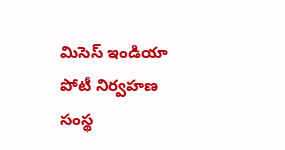మిసెస్ ఇండియా పోటీ నిర్వహణ సంస్థ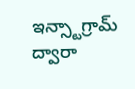ఇన్స్టాగ్రామ్ ద్వారా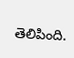తెలిపింది.